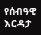የሰብዓዊ እርዳታ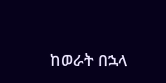ከወራት በኋላ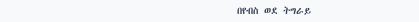በየብስ ወደ ትግራይ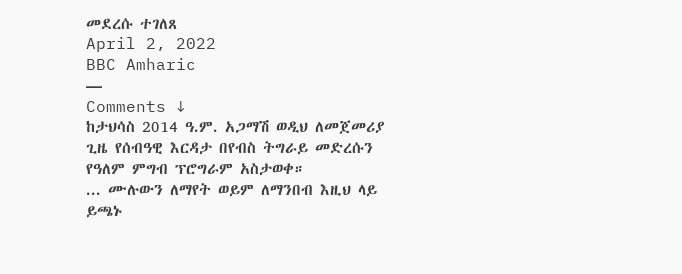መደረሱ ተገለጸ
April 2, 2022
BBC Amharic
—
Comments ↓
ከታህሳስ 2014 ዓ.ም. አጋማሽ ወዲህ ለመጀመሪያ ጊዜ የሰብዓዊ እርዳታ በየብስ ትግራይ መድረሱን የዓለም ምግብ ፕሮግራም አስታወቀ።
... ሙሉውን ለማየት ወይም ለማንበብ እዚህ ላይ ይጫኑ